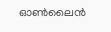ഓണ്‍ലൈൻ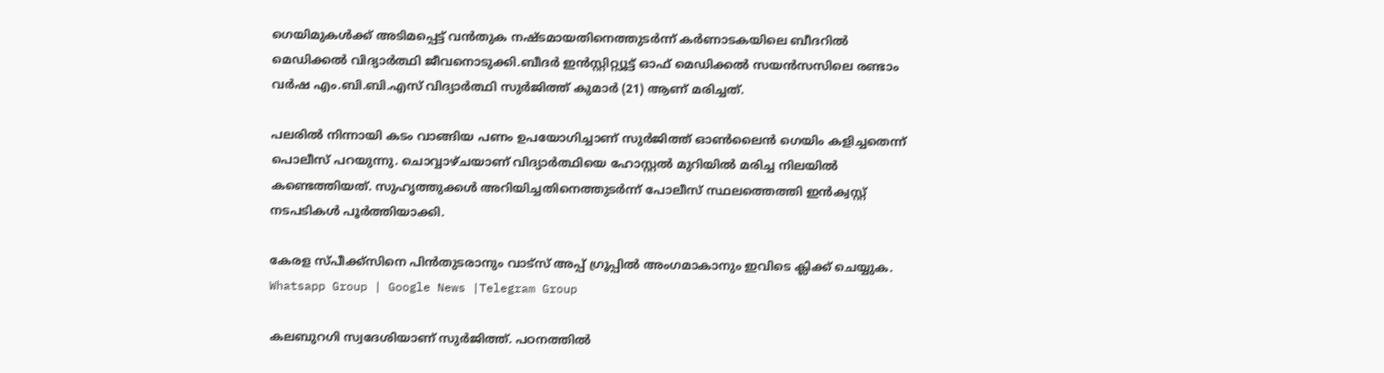ഗെയിമുകള്‍ക്ക് അടിമപ്പെട്ട് വൻതുക നഷ്ടമായതിനെത്തുടർന്ന് കർണാടകയിലെ ബീദറില്‍ മെഡിക്കല്‍ വിദ്യാർത്ഥി ജീവനൊടുക്കി.ബീദർ ഇൻസ്റ്റിറ്റ്യൂട്ട് ഓഫ് മെഡിക്കല്‍ സയൻസസിലെ രണ്ടാം വർഷ എം.ബി.ബി.എസ് വിദ്യാർത്ഥി സുർജിത്ത് കുമാർ (21) ആണ് മരിച്ചത്.

പലരില്‍ നിന്നായി കടം വാങ്ങിയ പണം ഉപയോഗിച്ചാണ് സുർജിത്ത് ഓണ്‍ലൈൻ ഗെയിം കളിച്ചതെന്ന് പൊലീസ് പറയുന്നു. ചൊവ്വാഴ്ചയാണ് വിദ്യാർത്ഥിയെ ഹോസ്റ്റല്‍ മുറിയില്‍ മരിച്ച നിലയില്‍ കണ്ടെത്തിയത്. സുഹൃത്തുക്കള്‍ അറിയിച്ചതിനെത്തുടർന്ന് പോലീസ് സ്ഥലത്തെത്തി ഇൻക്വസ്റ്റ് നടപടികള്‍ പൂർത്തിയാക്കി.

കേരള സ്പീക്ക്സിനെ പിൻതുടരാനും വാട്സ് അപ്പ് ഗ്രൂപ്പിൽ അംഗമാകാനും ഇവിടെ ക്ലിക്ക് ചെയ്യുക. Whatsapp Group | Google News |Telegram Group

കലബുറഗി സ്വദേശിയാണ് സുർജിത്ത്. പഠനത്തില്‍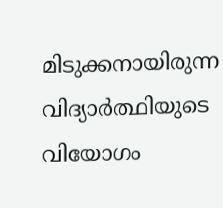മിടുക്കനായിരുന്ന വിദ്യാർത്ഥിയുടെ വിയോഗം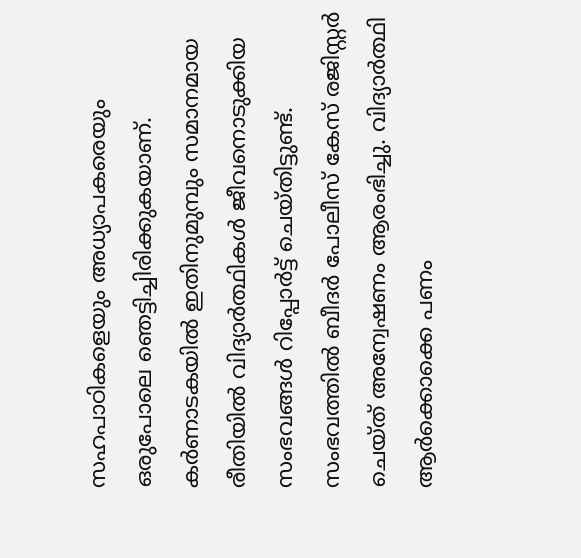സഹപാഠികളെയും അധ്യാപകരെയും ഒരുപോലെ ഞെട്ടിച്ചിരിക്കുകയാണ്. കർണാടകയില്‍ ഇതിനുമുമ്പും സമാനമായ രീതിയില്‍ വിദ്യാർത്ഥികള്‍ ജീവനൊടുക്കിയ സംഭവങ്ങള്‍ റിപ്പോർട്ട് ചെയ്തിട്ടുണ്ട്. സംഭവത്തില്‍ ബീദർ പോലീസ് കേസ് രജിസ്റ്റർ ചെയ്ത് അന്വേഷണം ആരംഭിച്ചു. വിദ്യാർത്ഥി ആർക്കൊക്കെ പണം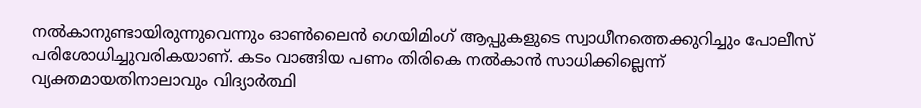നല്‍കാനുണ്ടായിരുന്നുവെന്നും ഓണ്‍ലൈൻ ഗെയിമിംഗ് ആപ്പുകളുടെ സ്വാധീനത്തെക്കുറിച്ചും പോലീസ് പരിശോധിച്ചുവരികയാണ്. കടം വാങ്ങിയ പണം തിരികെ നല്‍കാൻ സാധിക്കില്ലെന്ന് വ്യക്തമായതിനാലാവും വിദ്യാർത്ഥി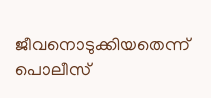ജീവനൊടുക്കിയതെന്ന് പൊലീസ്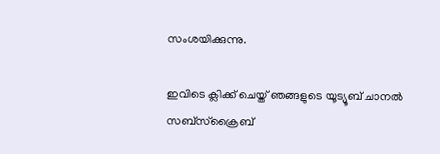സംശയിക്കുന്നു.

ഇവിടെ ക്ലിക്ക് ചെയ്ത് ഞങ്ങളുടെ യൂട്യൂബ് ചാനൽ സബ്സ്ക്രൈബ്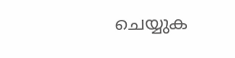ചെയ്യുക